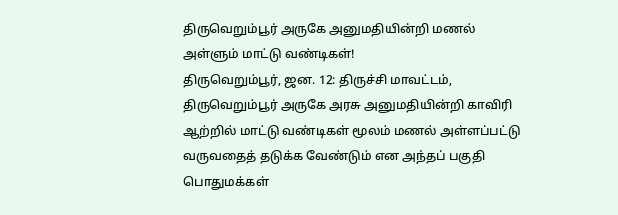திருவெறும்பூர் அருகே அனுமதியின்றி மணல் அள்ளும் மாட்டு வண்டிகள்!
திருவெறும்பூர், ஜன. 12: திருச்சி மாவட்டம், திருவெறும்பூர் அருகே அரசு அனுமதியின்றி காவிரி ஆற்றில் மாட்டு வண்டிகள் மூலம் மணல் அள்ளப்பட்டு வருவதைத் தடுக்க வேண்டும் என அந்தப் பகுதி பொதுமக்கள்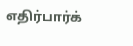எதிர்பார்க்